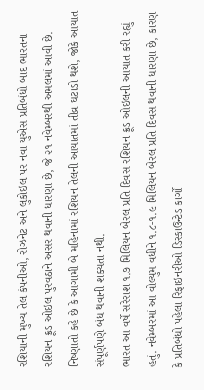રશિયાની મુખ્ય તેલ કંપનીઓ, રોઝનેટ અને લુકોઇલ પર નવા યુએસ પ્રતિબંધો બાદ ભારતના રશિયન ક્રૂડ ઓઇલ પુરવઠાને અસર થવાની ધારણા છે, જે ૨૧ નવેમ્બરથી અમલમાં આવી છે. નિષ્ણાતો કહે છે કે આગામી બે મહિનામાં રશિયન તેલની આયાતમાં તીવ્ર ઘટાડો થશે, જોકે આયાત સંપૂર્ણપણે બંધ થવાની શક્યતા નથી.
ભારત આ વર્ષે સરેરાશ ૧.૭ મિલિયન બેરલ પ્રતિ દિવસ રશિયન ક્રૂડ ઓઇલની આયાત કરી રહ્યું હતું. નવેમ્બરમાં આ વોલ્યુમ વધીને ૧.૮-૧.૯ મિલિયન બેરલ પ્રતિ દિવસ થવાની ધારણા છે, કારણ કે પ્રતિબંધો પહેલા રિફાઇનરીઓ ડિસ્કાઉન્ટેડ કાર્ગો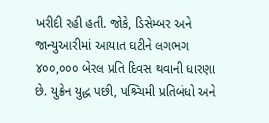ખરીદી રહી હતી. જોકે, ડિસેમ્બર અને જાન્યુઆરીમાં આયાત ઘટીને લગભગ ૪૦૦,૦૦૦ બેરલ પ્રતિ દિવસ થવાની ધારણા છે. યુક્રેન યુદ્ધ પછી, પશ્ર્ચિમી પ્રતિબંધો અને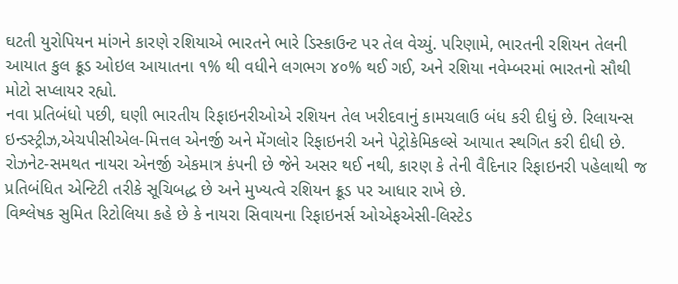ઘટતી યુરોપિયન માંગને કારણે રશિયાએ ભારતને ભારે ડિસ્કાઉન્ટ પર તેલ વેચ્યું. પરિણામે, ભારતની રશિયન તેલની આયાત કુલ ક્રૂડ ઓઇલ આયાતના ૧% થી વધીને લગભગ ૪૦% થઈ ગઈ, અને રશિયા નવેમ્બરમાં ભારતનો સૌથી મોટો સપ્લાયર રહ્યો.
નવા પ્રતિબંધો પછી, ઘણી ભારતીય રિફાઇનરીઓએ રશિયન તેલ ખરીદવાનું કામચલાઉ બંધ કરી દીધું છે. રિલાયન્સ ઇન્ડસ્ટ્રીઝ,એચપીસીએલ-મિત્તલ એનર્જી અને મેંગલોર રિફાઇનરી અને પેટ્રોકેમિકલ્સે આયાત સ્થગિત કરી દીધી છે. રોઝનેટ-સમથત નાયરા એનર્જી એકમાત્ર કંપની છે જેને અસર થઈ નથી, કારણ કે તેની વૈદિનાર રિફાઇનરી પહેલાથી જ પ્રતિબંધિત એન્ટિટી તરીકે સૂચિબદ્ધ છે અને મુખ્યત્વે રશિયન ક્રૂડ પર આધાર રાખે છે.
વિશ્લેષક સુમિત રિટોલિયા કહે છે કે નાયરા સિવાયના રિફાઇનર્સ ઓએફએસી-લિસ્ટેડ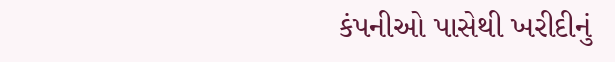કંપનીઓ પાસેથી ખરીદીનું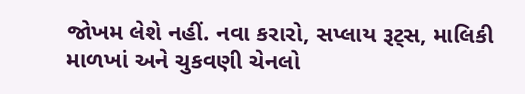જોખમ લેશે નહીં. નવા કરારો, સપ્લાય રૂટ્સ, માલિકી માળખાં અને ચુકવણી ચેનલો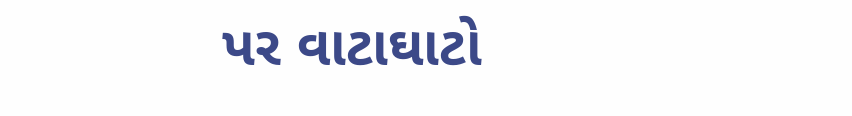પર વાટાઘાટો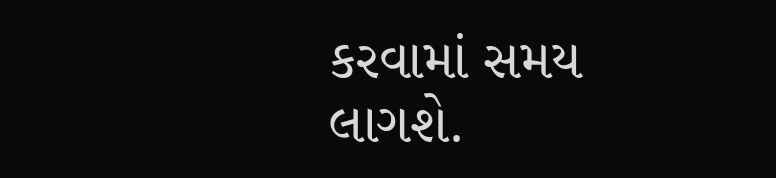કરવામાં સમય લાગશે.